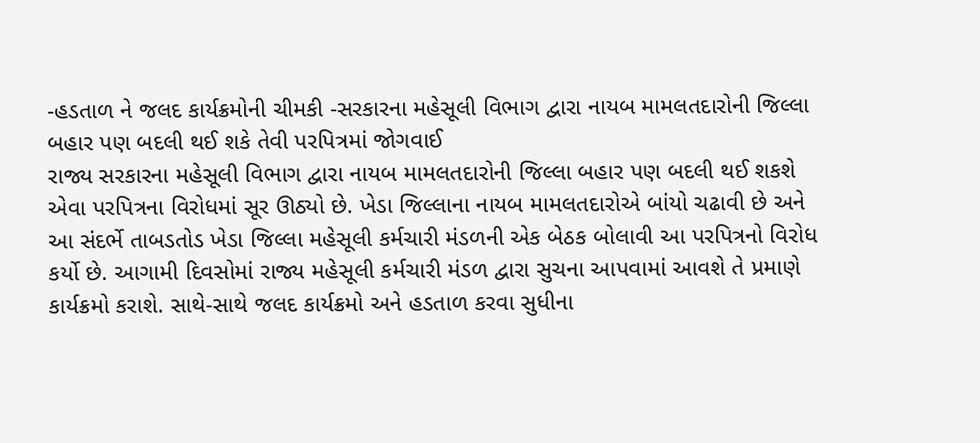-હડતાળ ને જલદ કાર્યક્રમોની ચીમકી -સરકારના મહેસૂલી વિભાગ દ્વારા નાયબ મામલતદારોની જિલ્લા બહાર પણ બદલી થઈ શકે તેવી પરપિત્રમાં જોગવાઈ
રાજ્ય સરકારના મહેસૂલી વિભાગ દ્વારા નાયબ મામલતદારોની જિલ્લા બહાર પણ બદલી થઈ શકશે એવા પરપિત્રના વિરોધમાં સૂર ઊઠ્યો છે. ખેડા જિલ્લાના નાયબ મામલતદારોએ બાંયો ચઢાવી છે અને આ સંદર્ભે તાબડતોડ ખેડા જિલ્લા મહેસૂલી કર્મચારી મંડળની એક બેઠક બોલાવી આ પરપિત્રનો વિરોધ કર્યો છે. આગામી દિવસોમાં રાજ્ય મહેસૂલી કર્મચારી મંડળ દ્વારા સુચના આપવામાં આવશે તે પ્રમાણે કાર્યક્રમો કરાશે. સાથે-સાથે જલદ કાર્યક્રમો અને હડતાળ કરવા સુધીના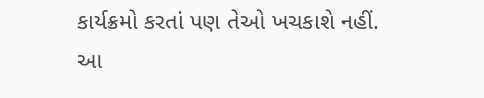કાર્યક્રમો કરતાં પણ તેઓ ખચકાશે નહીં.
આ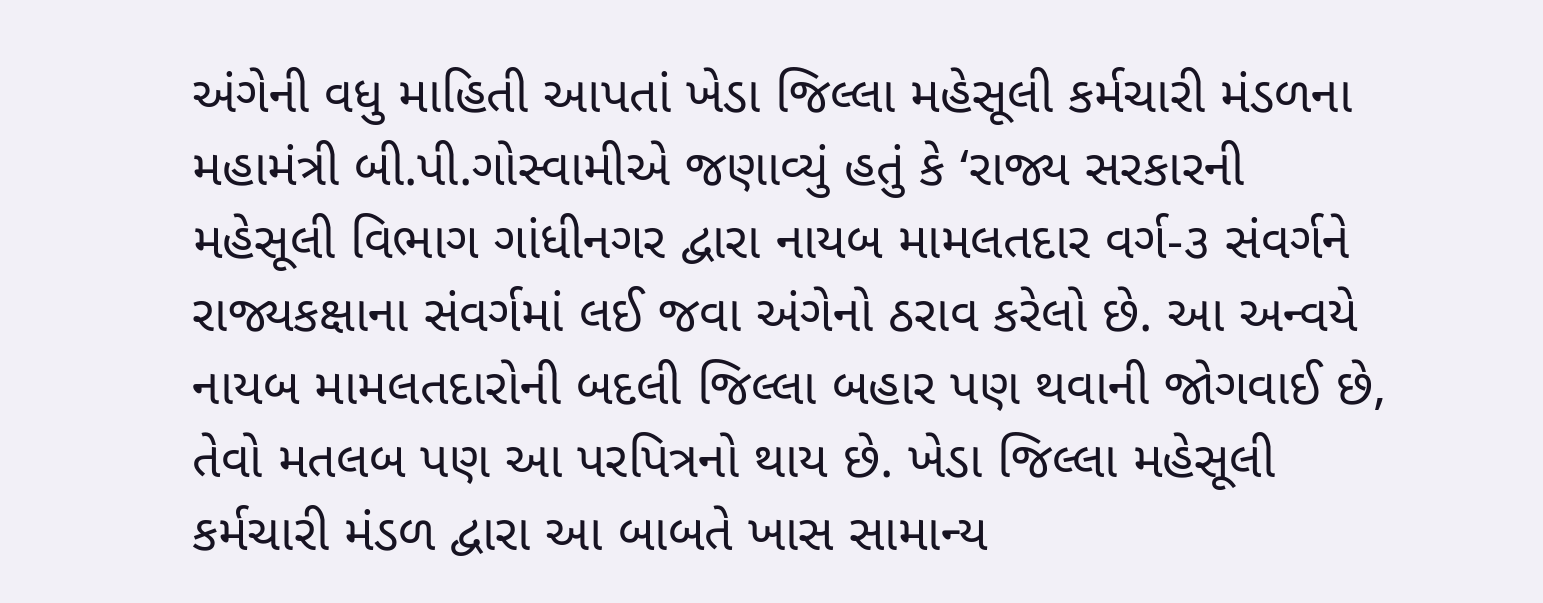અંગેની વધુ માહિતી આપતાં ખેડા જિલ્લા મહેસૂલી કર્મચારી મંડળના મહામંત્રી બી.પી.ગોસ્વામીએ જણાવ્યું હતું કે ‘રાજ્ય સરકારની મહેસૂલી વિભાગ ગાંધીનગર દ્વારા નાયબ મામલતદાર વર્ગ-૩ સંવર્ગને રાજ્યકક્ષાના સંવર્ગમાં લઈ જવા અંગેનો ઠરાવ કરેલો છે. આ અન્વયે નાયબ મામલતદારોની બદલી જિલ્લા બહાર પણ થવાની જોગવાઈ છે, તેવો મતલબ પણ આ પરપિત્રનો થાય છે. ખેડા જિલ્લા મહેસૂલી કર્મચારી મંડળ દ્વારા આ બાબતે ખાસ સામાન્ય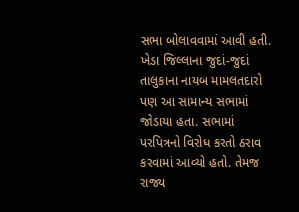સભા બોલાવવામાં આવી હતી. ખેડા જિલ્લાના જુદાં-જુદાં તાલુકાના નાયબ મામલતદારો પણ આ સામાન્ય સભામાં જોડાયા હતા. સભામાં પરપિત્રનો વિરોધ કરતો ઠરાવ કરવામાં આવ્યો હતો. તેમજ રાજ્ય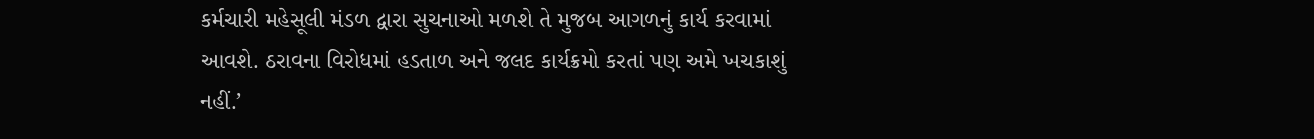કર્મચારી મહેસૂલી મંડળ દ્વારા સુચનાઓ મળશે તે મુજબ આગળનું કાર્ય કરવામાં આવશે. ઠરાવના વિરોધમાં હડતાળ અને જલદ કાર્યક્રમો કરતાં પણ અમે ખચકાશું નહીં.’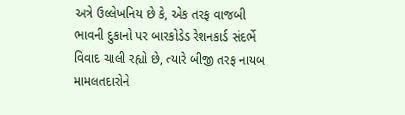અત્રે ઉલ્લેખનિય છે કે, એક તરફ વાજબી ભાવની દુકાનો પર બારકોડેડ રેશનકાર્ડ સંદર્ભે વિવાદ ચાલી રહ્યો છે, ત્યારે બીજી તરફ નાયબ મામલતદારોને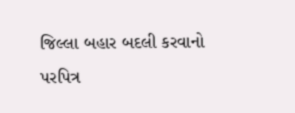જિલ્લા બહાર બદલી કરવાનો પરપિત્ર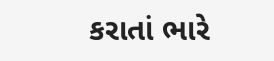કરાતાં ભારે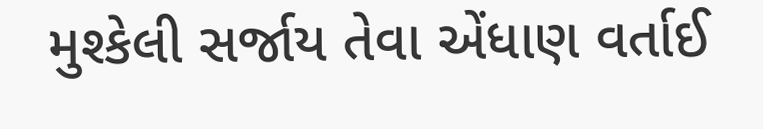મુશ્કેલી સર્જાય તેવા એંધાણ વર્તાઈ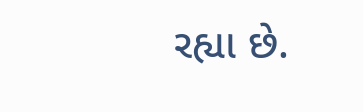રહ્યા છે.